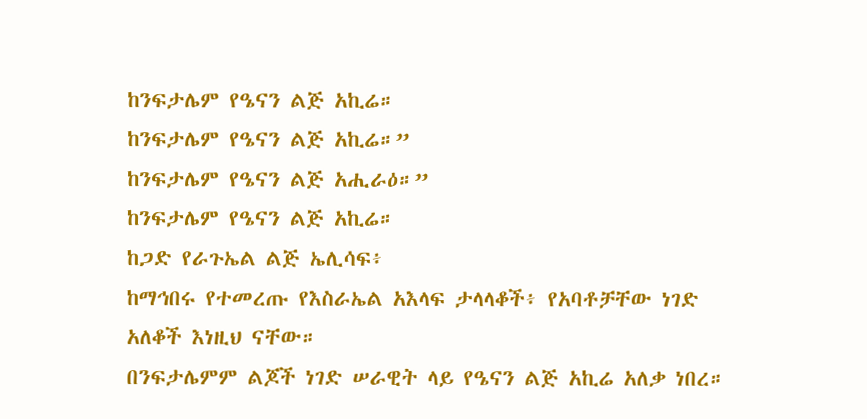ከንፍታሌም የዔናን ልጅ አኪሬ።
ከንፍታሌም የዔናን ልጅ አኪሬ።”
ከንፍታሌም የዔናን ልጅ አሒራዕ።”
ከንፍታሌም የዔናን ልጅ አኪሬ።
ከጋድ የራጉኤል ልጅ ኤሊሳፍ፥
ከማኅበሩ የተመረጡ የእስራኤል አእላፍ ታላላቆች፥ የአባቶቻቸው ነገድ አለቆች እነዚህ ናቸው።
በንፍታሌምም ልጆች ነገድ ሠራዊት ላይ የዔናን ልጅ አኪሬ አለቃ ነበረ።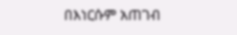በእነርሱም አጠገብ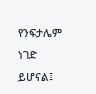የንፍታሌም ነገድ ይሆናል፤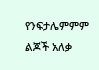የንፍታሌምምም ልጆች አለቃ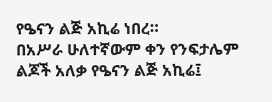የዔናን ልጅ አኪሬ ነበረ።
በአሥራ ሁለተኛውም ቀን የንፍታሌም ልጆች አለቃ የዔናን ልጅ አኪሬ፤